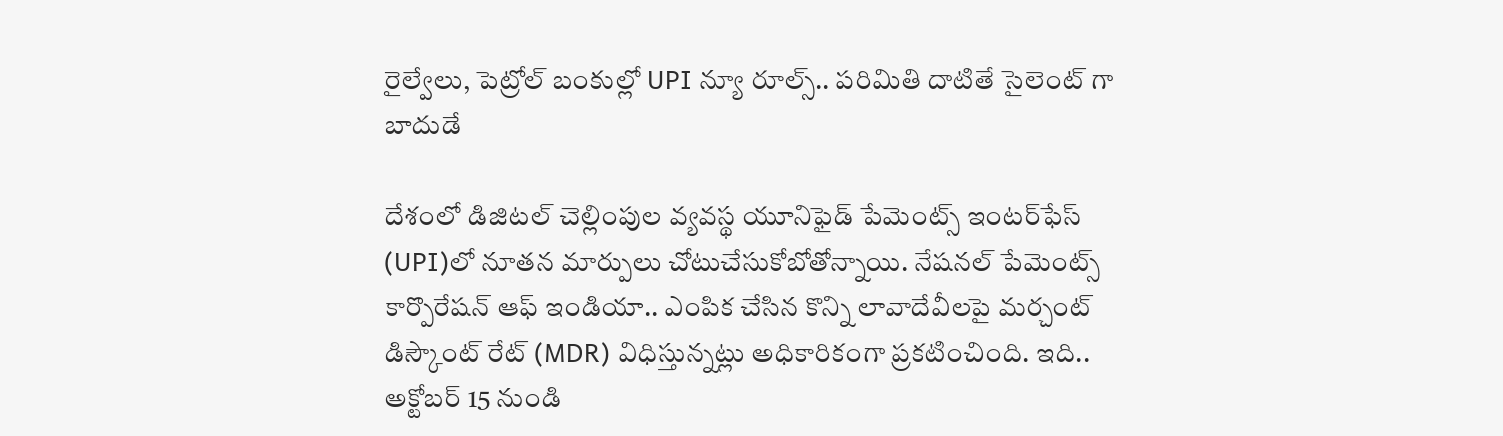రైల్వేలు, పెట్రోల్ బంకుల్లో UPI న్యూ రూల్స్.. పరిమితి దాటితే సైలెంట్ గా బాదుడే

దేశంలో డిజిటల్ చెల్లింపుల వ్యవస్థ యూనిఫైడ్ పేమెంట్స్ ఇంటర్‌ఫేస్ (UPI)లో నూతన మార్పులు చోటుచేసుకోబోతోన్నాయి. నేషనల్ పేమెంట్స్ కార్పొరేషన్ ఆఫ్ ఇండియా.. ఎంపిక చేసిన కొన్ని లావాదేవీలపై మర్చంట్ డిస్కౌంట్ రేట్ (MDR) విధిస్తున్నట్లు అధికారికంగా ప్రకటించింది. ఇది.. అక్టోబర్ 15 నుండి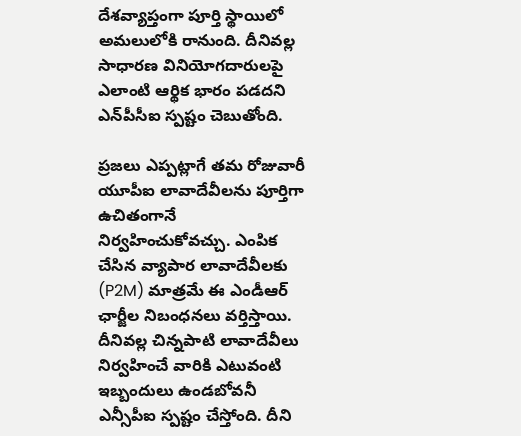దేశవ్యాప్తంగా పూర్తి స్థాయిలో అమలులోకి రానుంది. దీనివల్ల సాధారణ వినియోగదారులపై ఎలాంటి ఆర్థిక భారం పడదని ఎన్‌పీసీఐ స్పష్టం చెబుతోంది.

ప్రజలు ఎప్పట్లాగే తమ రోజువారీ యూపీఐ లావాదేవీలను పూర్తిగా ఉచితంగానే నిర్వహించుకోవచ్చు. ఎంపిక చేసిన వ్యాపార లావాదేవీలకు (P2M) మాత్రమే ఈ ఎండీఆర్ ఛార్జీల నిబంధనలు వర్తిస్తాయి. దీనివల్ల చిన్నపాటి లావాదేవీలు నిర్వహించే వారికి ఎటువంటి ఇబ్బందులు ఉండబోవనీ ఎన్సీపీఐ స్పష్టం చేస్తోంది. దీని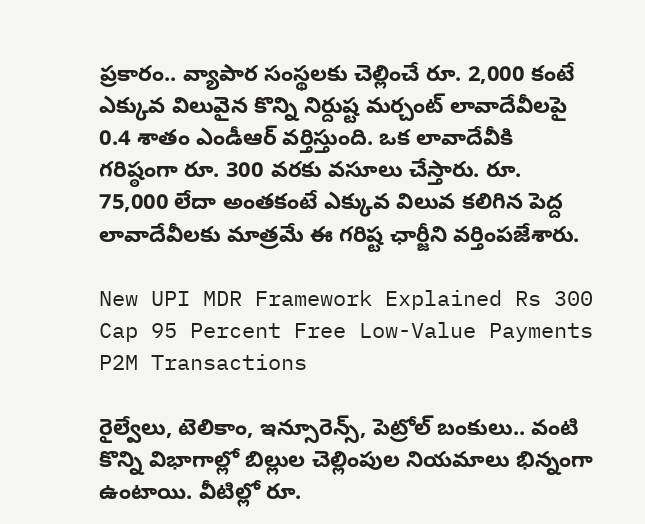ప్రకారం.. వ్యాపార సంస్థలకు చెల్లించే రూ. 2,000 కంటే ఎక్కువ విలువైన కొన్ని నిర్దుష్ట మర్చంట్ లావాదేవీలపై 0.4 శాతం ఎండీఆర్ వర్తిస్తుంది. ఒక లావాదేవీకి గరిష్ఠంగా రూ. 300 వరకు వసూలు చేస్తారు. రూ. 75,000 లేదా అంతకంటే ఎక్కువ విలువ కలిగిన పెద్ద లావాదేవీలకు మాత్రమే ఈ గరిష్ట ఛార్జీని వర్తింపజేశారు.

New UPI MDR Framework Explained Rs 300 Cap 95 Percent Free Low-Value Payments P2M Transactions

రైల్వేలు, టెలికాం, ఇన్సూరెన్స్, పెట్రోల్ బంకులు.. వంటి కొన్ని విభాగాల్లో బిల్లుల చెల్లింపుల నియమాలు భిన్నంగా ఉంటాయి. వీటిల్లో రూ.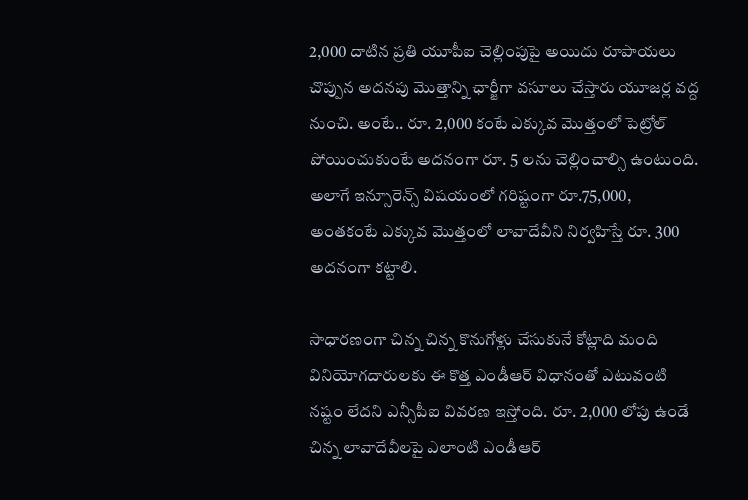2,000 దాటిన ప్రతి యూపీఐ చెల్లింపుపై అయిదు రూపాయలు చొప్పున అదనపు మొత్తాన్ని ఛార్జీగా వసూలు చేస్తారు యూజర్ల వద్ద నుంచి. అంటే.. రూ. 2,000 కంటే ఎక్కువ మొత్తంలో పెట్రోల్ పోయించుకుంటే అదనంగా రూ. 5 లను చెల్లించాల్సి ఉంటుంది. అలాగే ఇన్సూరెన్స్ విషయంలో గరిష్టంగా రూ.75,000, అంతకంటే ఎక్కువ మొత్తంలో లావాదేవీని నిర్వహిస్తే రూ. 300 అదనంగా కట్టాలి.

సాధారణంగా చిన్న చిన్న కొనుగోళ్లు చేసుకునే కోట్లాది మంది వినియోగదారులకు ఈ కొత్త ఎండీఆర్ విధానంతో ఎటువంటి నష్టం లేదని ఎన్సీపీఐ వివరణ ఇస్తోంది. రూ. 2,000 లోపు ఉండే చిన్న లావాదేవీలపై ఎలాంటి ఎండీఆర్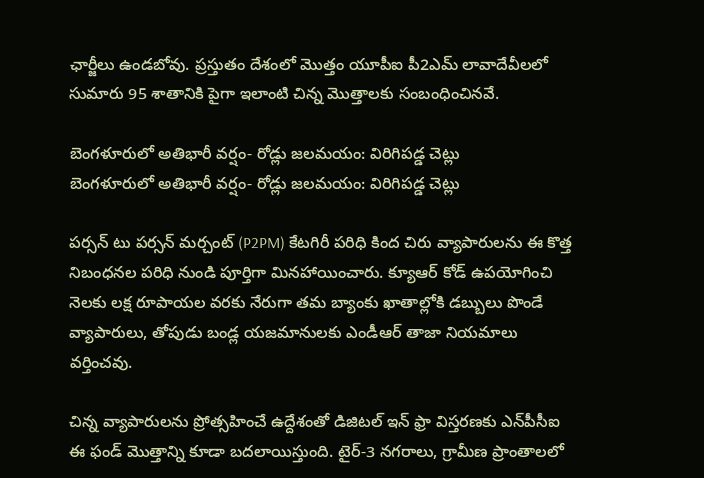ఛార్జీలు ఉండబోవు. ప్రస్తుతం దేశంలో మొత్తం యూపీఐ పీ2ఎమ్ లావాదేవీలలో సుమారు 95 శాతానికి పైగా ఇలాంటి చిన్న మొత్తాలకు సంబంధించినవే.

బెంగళూరులో అతిభారీ వర్షం- రోడ్లు జలమయం: విరిగిపడ్డ చెట్లు
బెంగళూరులో అతిభారీ వర్షం- రోడ్లు జలమయం: విరిగిపడ్డ చెట్లు

పర్సన్ టు పర్సన్ మర్చంట్ (P2PM) కేటగిరీ పరిధి కింద చిరు వ్యాపారులను ఈ కొత్త నిబంధనల పరిధి నుండి పూర్తిగా మినహాయించారు. క్యూఆర్ కోడ్ ఉపయోగించి నెలకు లక్ష రూపాయల వరకు నేరుగా తమ బ్యాంకు ఖాతాల్లోకి డబ్బులు పొండే వ్యాపారులు, తోపుడు బండ్ల యజమానులకు ఎండీఆర్ తాజా నియమాలు వర్తించవు.

చిన్న వ్యాపారులను ప్రోత్సహించే ఉద్దేశంతో డిజిటల్ ఇన్ ఫ్రా విస్తరణకు ఎన్‌పీసీఐ ఈ ఫండ్ మొత్తాన్ని కూడా బదలాయిస్తుంది. టైర్-3 నగరాలు, గ్రామీణ ప్రాంతాలలో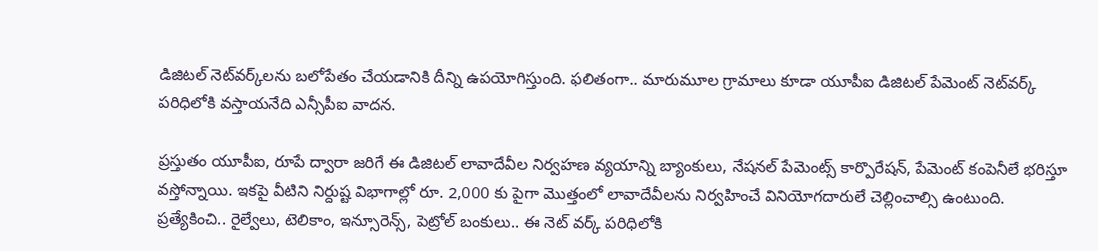డిజిటల్ నెట్‌వర్క్‌లను బలోపేతం చేయడానికి దీన్ని ఉపయోగిస్తుంది. ఫలితంగా.. మారుమూల గ్రామాలు కూడా యూపీఐ డిజిటల్ పేమెంట్ నెట్‌వర్క్ పరిధిలోకి వస్తాయనేది ఎన్సీపీఐ వాదన.

ప్రస్తుతం యూపీఐ, రూపే ద్వారా జరిగే ఈ డిజిటల్ లావాదేవీల నిర్వహణ వ్యయాన్ని బ్యాంకులు, నేషనల్ పేమెంట్స్ కార్పొరేషన్, పేమెంట్ కంపెనీలే భరిస్తూ వస్తోన్నాయి. ఇకపై వీటిని నిర్దుష్ట విభాగాల్లో రూ. 2,000 కు పైగా మొత్తంలో లావాదేవీలను నిర్వహించే వినియోగదారులే చెల్లించాల్సి ఉంటుంది. ప్రత్యేకించి.. రైల్వేలు, టెలికాం, ఇన్సూరెన్స్, పెట్రోల్ బంకులు.. ఈ నెట్ వర్క్ పరిధిలోకి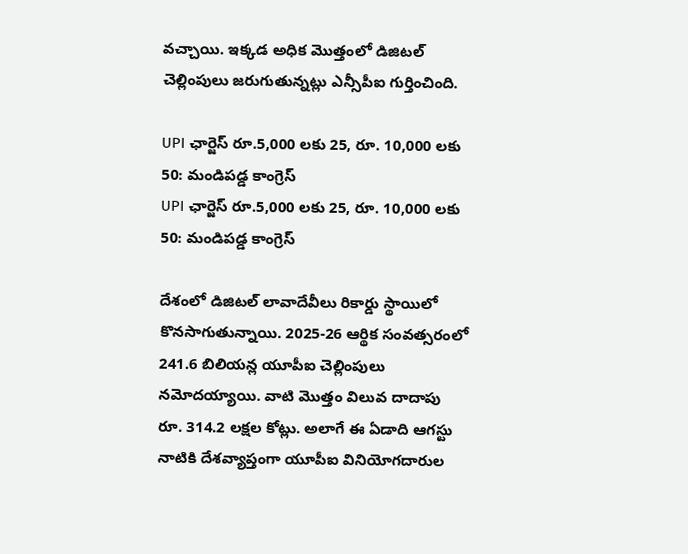వచ్చాయి. ఇక్కడ అధిక మొత్తంలో డిజిటల్ చెల్లింపులు జరుగుతున్నట్లు ఎన్సీపీఐ గుర్తించింది.

UPI ఛార్జెస్ రూ.5,000 లకు 25, రూ. 10,000 లకు 50: మండిపడ్డ కాంగ్రెస్
UPI ఛార్జెస్ రూ.5,000 లకు 25, రూ. 10,000 లకు 50: మండిపడ్డ కాంగ్రెస్

దేశంలో డిజిటల్ లావాదేవీలు రికార్డు స్థాయిలో కొనసాగుతున్నాయి. 2025-26 ఆర్థిక సంవత్సరంలో 241.6 బిలియన్ల యూపీఐ చెల్లింపులు నమోదయ్యాయి. వాటి మొత్తం విలువ దాదాపు రూ. 314.2 లక్షల కోట్లు. అలాగే ఈ ఏడాది ఆగస్టు నాటికి దేశవ్యాప్తంగా యూపీఐ వినియోగదారుల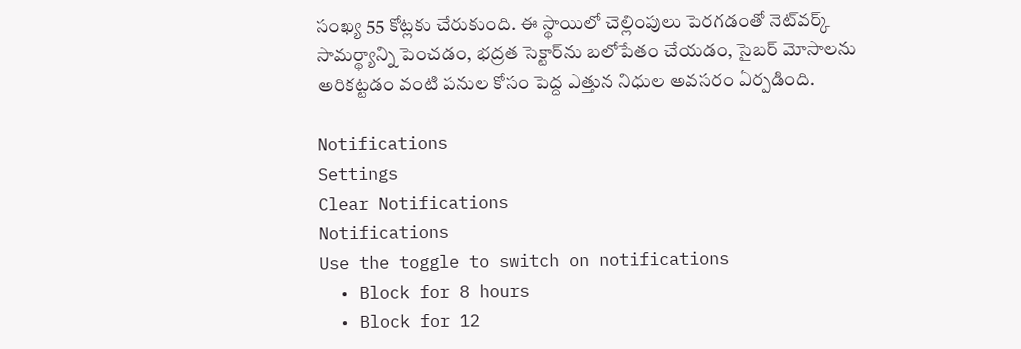సంఖ్య 55 కోట్లకు చేరుకుంది. ఈ స్థాయిలో చెల్లింపులు పెరగడంతో నెట్‌వర్క్ సామర్థ్యాన్ని పెంచడం, భద్రత సెక్టార్‌ను బలోపేతం చేయడం, సైబర్ మోసాలను అరికట్టడం వంటి పనుల కోసం పెద్ద ఎత్తున నిధుల అవసరం ఏర్పడింది.

Notifications
Settings
Clear Notifications
Notifications
Use the toggle to switch on notifications
  • Block for 8 hours
  • Block for 12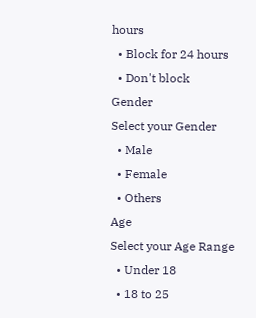hours
  • Block for 24 hours
  • Don't block
Gender
Select your Gender
  • Male
  • Female
  • Others
Age
Select your Age Range
  • Under 18
  • 18 to 25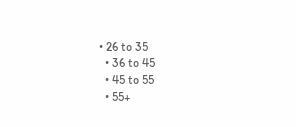• 26 to 35
  • 36 to 45
  • 45 to 55
  • 55+